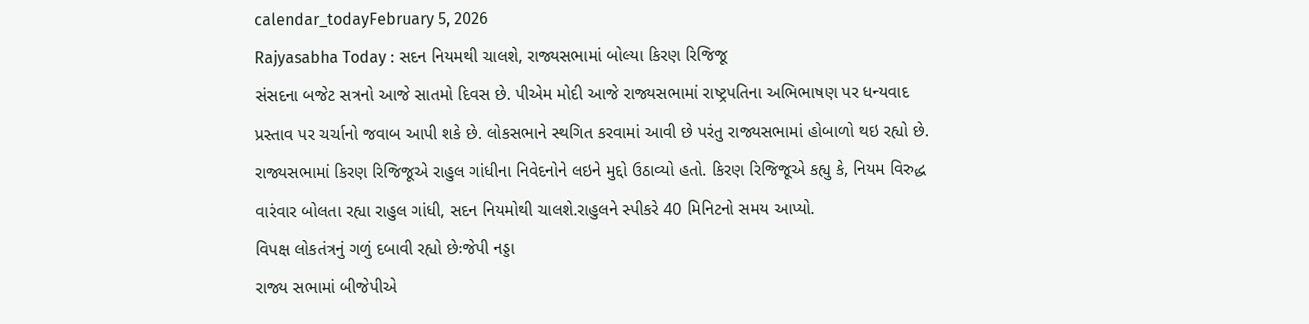calendar_todayFebruary 5, 2026
Rajyasabha Today : સદન નિયમથી ચાલશે, રાજ્યસભામાં બોલ્યા કિરણ રિજિજૂ
સંસદના બજેટ સત્રનો આજે સાતમો દિવસ છે. પીએમ મોદી આજે રાજ્યસભામાં રાષ્ટ્રપતિના અભિભાષણ પર ધન્યવાદ પ્રસ્તાવ પર ચર્ચાનો જવાબ આપી શકે છે. લોકસભાને સ્થગિત કરવામાં આવી છે પરંતુ રાજ્યસભામાં હોબાળો થઇ રહ્યો છે. રાજ્યસભામાં કિરણ રિજિજૂએ રાહુલ ગાંધીના નિવેદનોને લઇને મુદ્દો ઉઠાવ્યો હતો. કિરણ રિજિજૂએ કહ્યુ કે, નિયમ વિરુદ્ધ વારંવાર બોલતા રહ્યા રાહુલ ગાંધી, સદન નિયમોથી ચાલશે.રાહુલને સ્પીકરે 40 મિનિટનો સમય આપ્યો.
વિપક્ષ લોકતંત્રનું ગળું દબાવી રહ્યો છેઃજેપી નડ્ડા
રાજ્ય સભામાં બીજેપીએ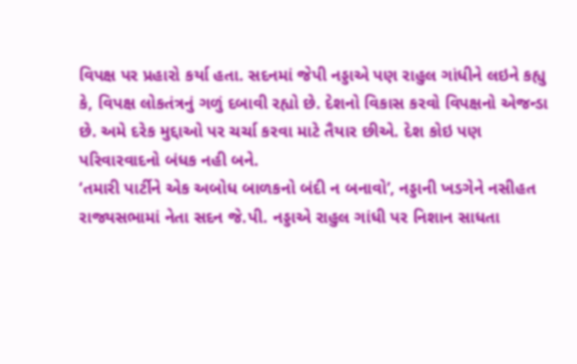વિપક્ષ પર પ્રહારો કર્યા હતા. સદનમાં જેપી નડ્ડાએ પણ રાહુલ ગાંધીને લઇને કહ્યુ કે, વિપક્ષ લોકતંત્રનું ગળું દબાવી રહ્યો છે. દેશનો વિકાસ કરવો વિપક્ષનો એજન્ડા છે. અમે દરેક મુદ્દાઓ પર ચર્ચા કરવા માટે તૈયાર છીએ. દેશ કોઇ પણ પરિવારવાદનો બંધક નહી બને.
‘તમારી પાર્ટીને એક અબોધ બાળકનો બંદી ન બનાવો’, નડ્ડાની ખડગેને નસીહત
રાજ્યસભામાં નેતા સદન જે.પી. નડ્ડાએ રાહુલ ગાંધી પર નિશાન સાધતા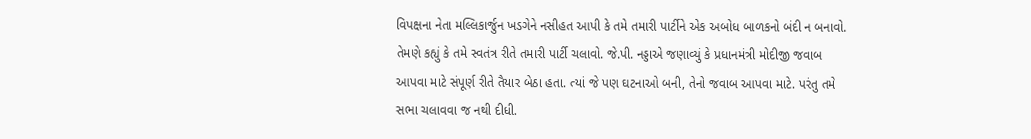વિપક્ષના નેતા મલ્લિકાર્જુન ખડગેને નસીહત આપી કે તમે તમારી પાર્ટીને એક અબોધ બાળકનો બંદી ન બનાવો. તેમણે કહ્યું કે તમે સ્વતંત્ર રીતે તમારી પાર્ટી ચલાવો. જે.પી. નડ્ડાએ જણાવ્યું કે પ્રધાનમંત્રી મોદીજી જવાબ આપવા માટે સંપૂર્ણ રીતે તૈયાર બેઠા હતા. ત્યાં જે પણ ઘટનાઓ બની, તેનો જવાબ આપવા માટે. પરંતુ તમે સભા ચલાવવા જ નથી દીધી.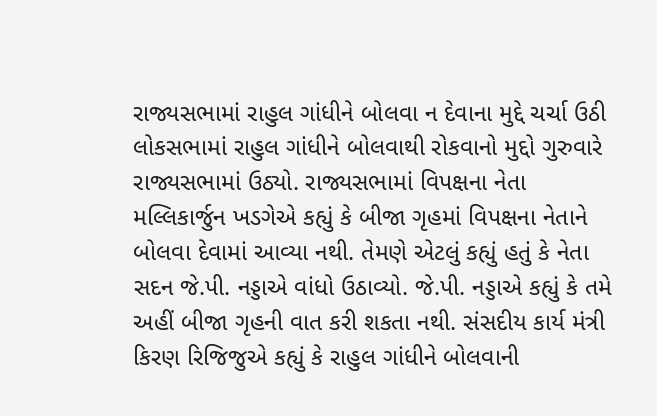રાજ્યસભામાં રાહુલ ગાંધીને બોલવા ન દેવાના મુદ્દે ચર્ચા ઉઠી
લોકસભામાં રાહુલ ગાંધીને બોલવાથી રોકવાનો મુદ્દો ગુરુવારે રાજ્યસભામાં ઉઠ્યો. રાજ્યસભામાં વિપક્ષના નેતા મલ્લિકાર્જુન ખડગેએ કહ્યું કે બીજા ગૃહમાં વિપક્ષના નેતાને બોલવા દેવામાં આવ્યા નથી. તેમણે એટલું કહ્યું હતું કે નેતા સદન જે.પી. નડ્ડાએ વાંધો ઉઠાવ્યો. જે.પી. નડ્ડાએ કહ્યું કે તમે અહીં બીજા ગૃહની વાત કરી શકતા નથી. સંસદીય કાર્ય મંત્રી કિરણ રિજિજુએ કહ્યું કે રાહુલ ગાંધીને બોલવાની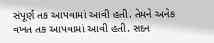સંપૂર્ણ તક આપવામાં આવી હતી. તેમને અનેક વખત તક આપવામાં આવી હતી. સદન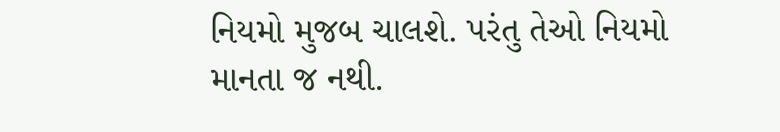નિયમો મુજબ ચાલશે. પરંતુ તેઓ નિયમો માનતા જ નથી.